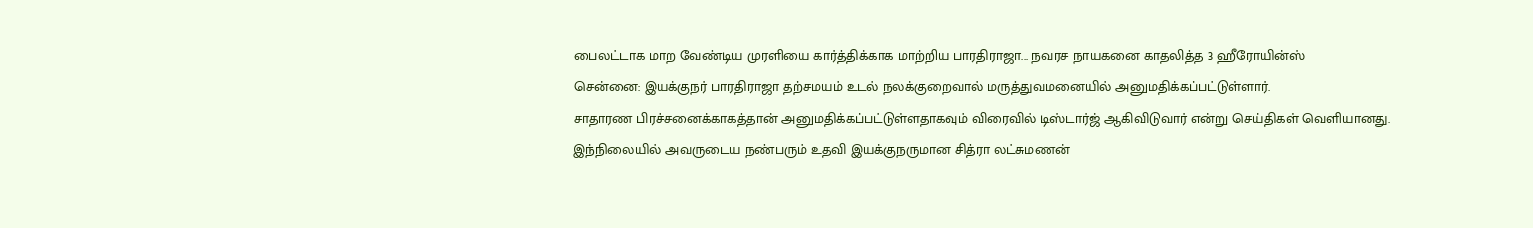பைலட்டாக மாற வேண்டிய முரளியை கார்த்திக்காக மாற்றிய பாரதிராஜா... நவரச நாயகனை காதலித்த 3 ஹீரோயின்ஸ்
சென்னை: இயக்குநர் பாரதிராஜா தற்சமயம் உடல் நலக்குறைவால் மருத்துவமனையில் அனுமதிக்கப்பட்டுள்ளார்.
சாதாரண பிரச்சனைக்காகத்தான் அனுமதிக்கப்பட்டுள்ளதாகவும் விரைவில் டிஸ்டார்ஜ் ஆகிவிடுவார் என்று செய்திகள் வெளியானது.
இந்நிலையில் அவருடைய நண்பரும் உதவி இயக்குநருமான சித்ரா லட்சுமணன்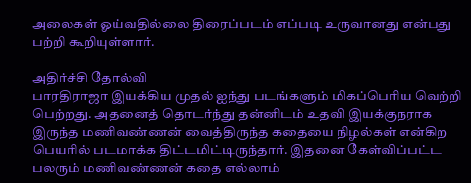அலைகள் ஓய்வதில்லை திரைப்படம் எப்படி உருவானது என்பது பற்றி கூறியுள்ளார்.

அதிர்ச்சி தோல்வி
பாரதிராஜா இயக்கிய முதல் ஐந்து படங்களும் மிகப்பெரிய வெற்றி பெற்றது. அதனைத் தொடர்ந்து தன்னிடம் உதவி இயக்குநராக இருந்த மணிவண்ணன் வைத்திருந்த கதையை நிழல்கள் என்கிற பெயரில் படமாக்க திட்டமிட்டிருந்தார். இதனை கேள்விப்பட்ட பலரும் மணிவண்ணன் கதை எல்லாம்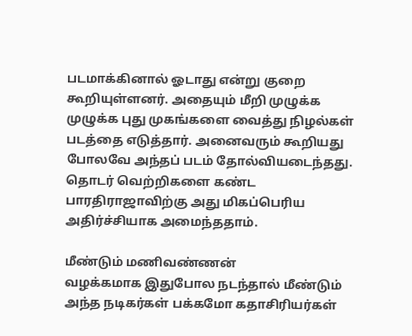படமாக்கினால் ஓடாது என்று குறை கூறியுள்ளனர். அதையும் மீறி முழுக்க முழுக்க புது முகங்களை வைத்து நிழல்கள் படத்தை எடுத்தார். அனைவரும் கூறியது போலவே அந்தப் படம் தோல்வியடைந்தது. தொடர் வெற்றிகளை கண்ட பாரதிராஜாவிற்கு அது மிகப்பெரிய அதிர்ச்சியாக அமைந்ததாம்.

மீண்டும் மணிவண்ணன்
வழக்கமாக இதுபோல நடந்தால் மீண்டும் அந்த நடிகர்கள் பக்கமோ கதாசிரியர்கள்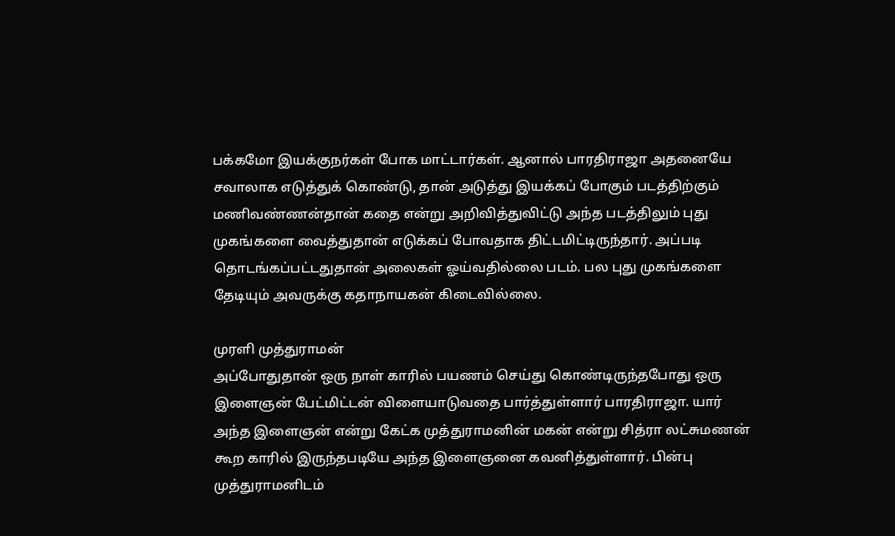பக்கமோ இயக்குநர்கள் போக மாட்டார்கள். ஆனால் பாரதிராஜா அதனையே சவாலாக எடுத்துக் கொண்டு, தான் அடுத்து இயக்கப் போகும் படத்திற்கும் மணிவண்ணன்தான் கதை என்று அறிவித்துவிட்டு அந்த படத்திலும் புது முகங்களை வைத்துதான் எடுக்கப் போவதாக திட்டமிட்டிருந்தார். அப்படி தொடங்கப்பட்டதுதான் அலைகள் ஓய்வதில்லை படம். பல புது முகங்களை தேடியும் அவருக்கு கதாநாயகன் கிடைவில்லை.

முரளி முத்துராமன்
அப்போதுதான் ஒரு நாள் காரில் பயணம் செய்து கொண்டிருந்தபோது ஒரு இளைஞன் பேட்மிட்டன் விளையாடுவதை பார்த்துள்ளார் பாரதிராஜா. யார் அந்த இளைஞன் என்று கேட்க முத்துராமனின் மகன் என்று சித்ரா லட்சுமணன் கூற காரில் இருந்தபடியே அந்த இளைஞனை கவனித்துள்ளார். பின்பு முத்துராமனிடம்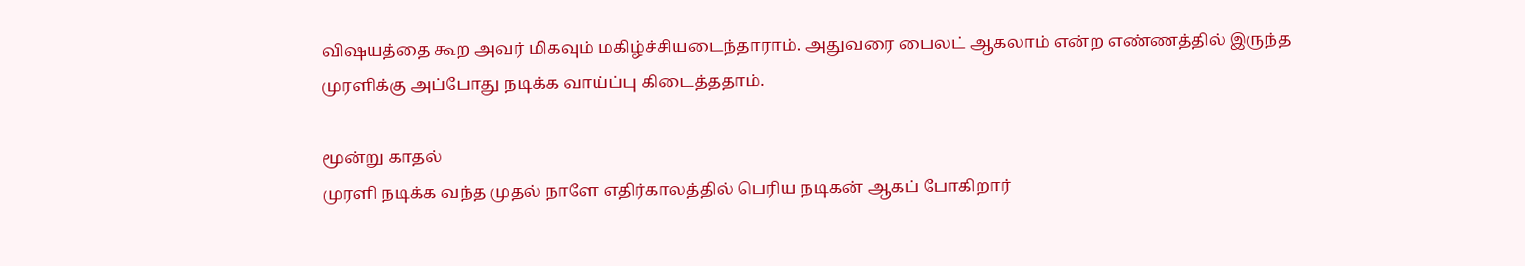விஷயத்தை கூற அவர் மிகவும் மகிழ்ச்சியடைந்தாராம். அதுவரை பைலட் ஆகலாம் என்ற எண்ணத்தில் இருந்த முரளிக்கு அப்போது நடிக்க வாய்ப்பு கிடைத்ததாம்.

மூன்று காதல்
முரளி நடிக்க வந்த முதல் நாளே எதிர்காலத்தில் பெரிய நடிகன் ஆகப் போகிறார்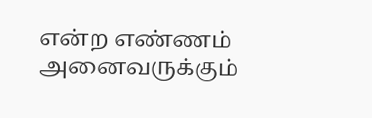என்ற எண்ணம் அனைவருக்கும்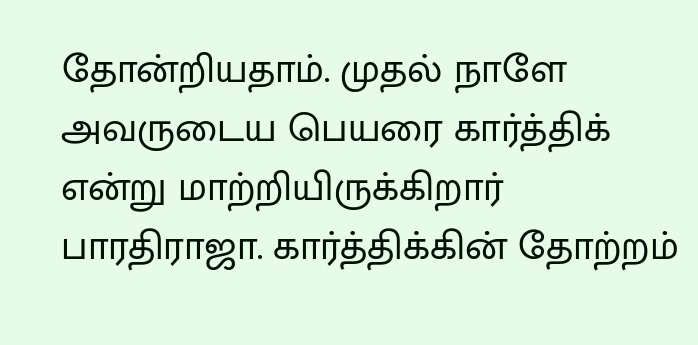தோன்றியதாம். முதல் நாளே அவருடைய பெயரை கார்த்திக் என்று மாற்றியிருக்கிறார் பாரதிராஜா. கார்த்திக்கின் தோற்றம்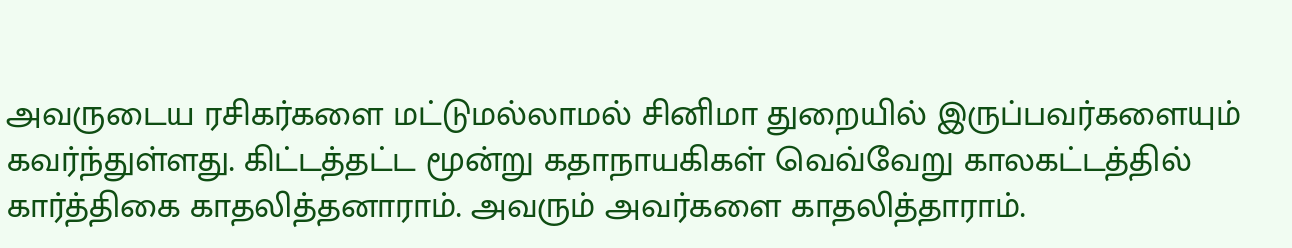அவருடைய ரசிகர்களை மட்டுமல்லாமல் சினிமா துறையில் இருப்பவர்களையும் கவர்ந்துள்ளது. கிட்டத்தட்ட மூன்று கதாநாயகிகள் வெவ்வேறு காலகட்டத்தில் கார்த்திகை காதலித்தனாராம். அவரும் அவர்களை காதலித்தாராம்.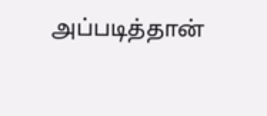அப்படித்தான்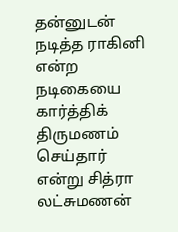தன்னுடன் நடித்த ராகினி என்ற நடிகையை கார்த்திக் திருமணம் செய்தார் என்று சித்ரா லட்சுமணன்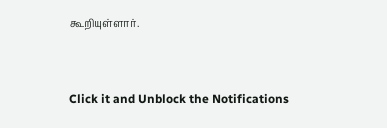கூறியுள்ளார்.


Click it and Unblock the Notifications